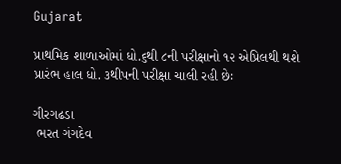Gujarat

પ્રાથમિક શાળાઓમાં ધો.૬થી ૮ની પરીક્ષાનો ૧૨ એપ્રિલથી થશે પ્રારંભ હાલ ધો. ૩થીપની પરીક્ષા ચાલી રહી છેઃ

ગીરગઢડા
 ભરત ગંગદેવ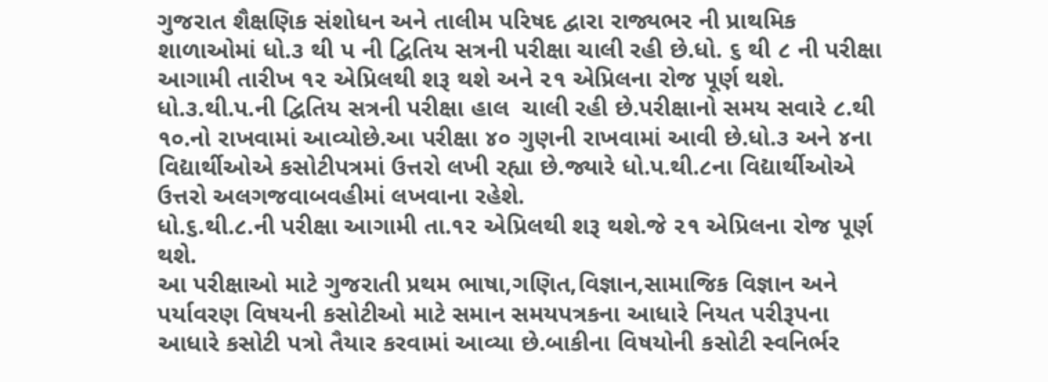ગુજરાત શૈક્ષણિક સંશોધન અને તાલીમ પરિષદ દ્વારા રાજ્યભર ની પ્રાથમિક શાળાઓમાં ધો.૩ થી પ ની દ્વિતિય સત્રની પરીક્ષા ચાલી રહી છે.ધો. ૬ થી ૮ ની પરીક્ષા આગામી તારીખ ૧૨ એપ્રિલથી શરૂ થશે અને ૨૧ એપ્રિલના રોજ પૂર્ણ થશે.
ધો.૩.થી.પ.ની દ્વિતિય સત્રની પરીક્ષા હાલ  ચાલી રહી છે.પરીક્ષાનો સમય સવારે ૮.થી ૧૦.નો રાખવામાં આવ્યોછે.આ પરીક્ષા ૪૦ ગુણની રાખવામાં આવી છે.ધો.૩ અને ૪ના વિદ્યાર્થીઓએ કસોટીપત્રમાં ઉત્તરો લખી રહ્યા છે.જ્યારે ધો.પ.થી.૮ના વિદ્યાર્થીઓએ ઉત્તરો અલગજવાબવહીમાં લખવાના રહેશે.
ધો.૬.થી.૮.ની પરીક્ષા આગામી તા.૧૨ એપ્રિલથી શરૂ થશે.જે ૨૧ એપ્રિલના રોજ પૂર્ણ થશે.
આ પરીક્ષાઓ માટે ગુજરાતી પ્રથમ ભાષા,ગણિત,વિજ્ઞાન,સામાજિક વિજ્ઞાન અને પર્યાવરણ વિષયની કસોટીઓ માટે સમાન સમયપત્રકના આધારે નિયત પરીરૂપના આધારે કસોટી પત્રો તૈયાર કરવામાં આવ્યા છે.બાકીના વિષયોની કસોટી સ્વનિર્ભર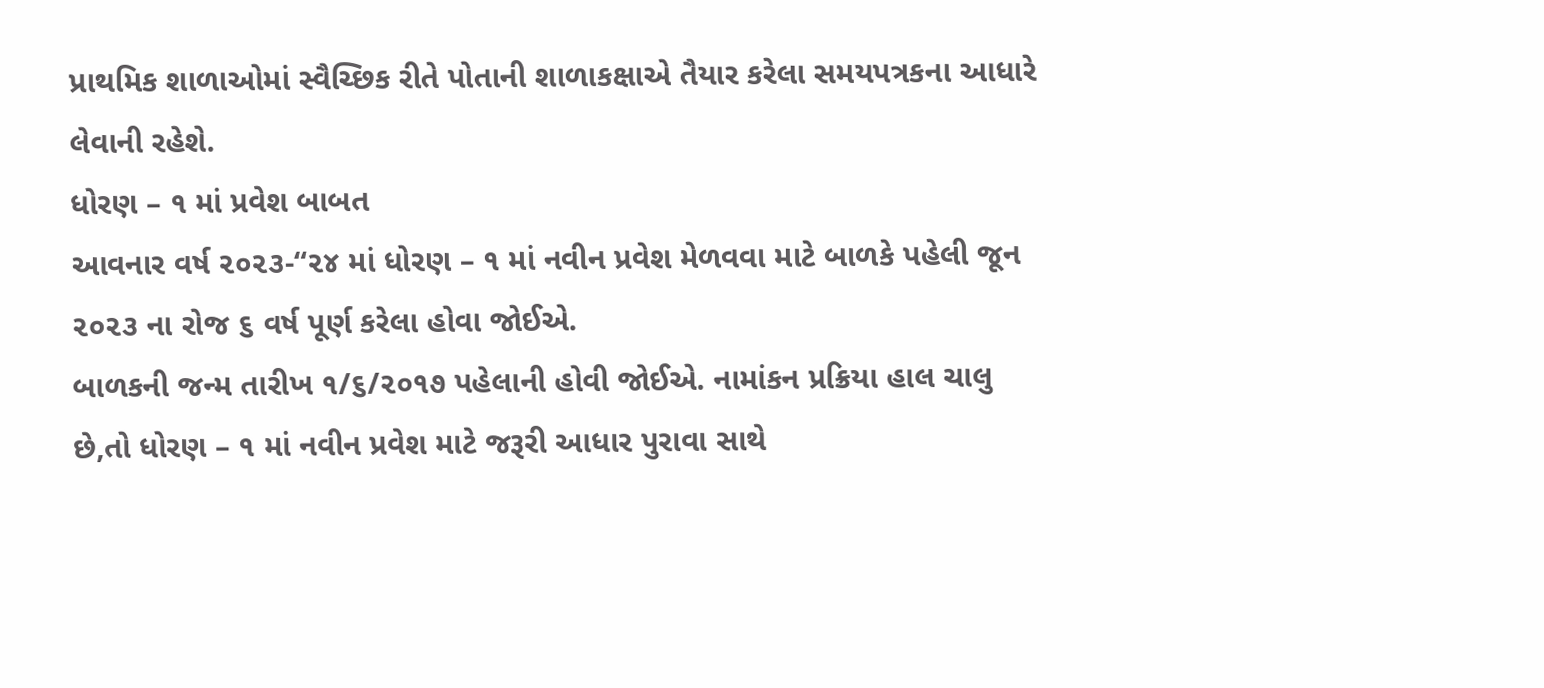પ્રાથમિક શાળાઓમાં સ્વૈચ્છિક રીતે પોતાની શાળાકક્ષાએ તૈયાર કરેલા સમયપત્રકના આધારે લેવાની રહેશે.
ધોરણ – ૧ માં પ્રવેશ બાબત
આવનાર વર્ષ ૨૦૨૩-“૨૪ માં ધોરણ – ૧ માં નવીન પ્રવેશ મેળવવા માટે બાળકે પહેલી જૂન ૨૦૨૩ ના રોજ ૬ વર્ષ પૂર્ણ કરેલા હોવા જોઈએ.
બાળકની જન્મ તારીખ ૧/૬/૨૦૧૭ પહેલાની હોવી જોઈએ. નામાંકન પ્રક્રિયા હાલ ચાલુ છે,તો ધોરણ – ૧ માં નવીન પ્રવેશ માટે જરૂરી આધાર પુરાવા સાથે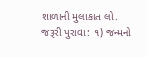શાળાની મુલાકાત લો.
જરૂરી પુરાવા: ૧) જન્મનો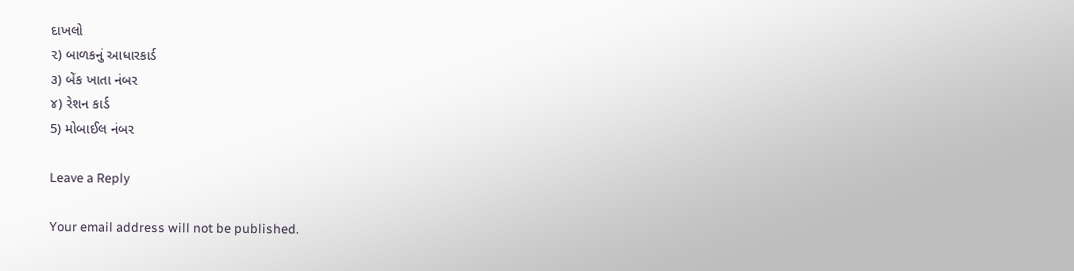દાખલો
૨) બાળકનું આધારકાર્ડ
૩) બેંક ખાતા નંબર
૪) રેશન કાર્ડ
5) મોબાઈલ નંબર

Leave a Reply

Your email address will not be published.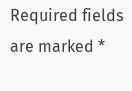Required fields are marked *